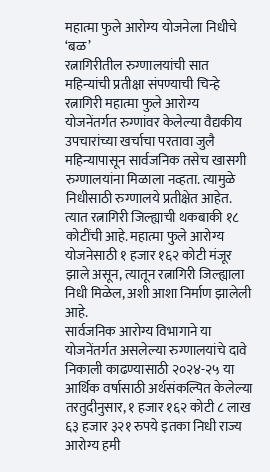महात्मा फुले आरोग्य योजनेला निधीचे ‘बळ’
रत्नागिरीतील रुग्णालयांची सात महिन्यांची प्रतीक्षा संपण्याची चिन्हे
रत्नागिरी महात्मा फुले आरोग्य योजनेंतर्गत रुग्णांवर केलेल्या वैद्यकीय उपचारांच्या खर्चाचा परतावा जुलै महिन्यापासून सार्वजनिक तसेच खासगी रुग्णालयांना मिळाला नव्हता. त्यामुळे निधीसाठी रुग्णालये प्रतीक्षेत आहेत. त्यात रत्नागिरी जिल्ह्याची थकबाकी १८ कोटींची आहे. महात्मा फुले आरोग्य योजनेसाठी १ हजार १६२ कोटी मंजूर झाले असून, त्यातून रत्नागिरी जिल्ह्याला निधी मिळेल, अशी आशा निर्माण झालेली आहे.
सार्वजनिक आरोग्य विभागाने या योजनेंतर्गत असलेल्या रुग्णालयांचे दावे निकाली काढण्यासाठी २०२४-२५ या आर्थिक वर्षासाठी अर्थसंकल्पित केलेल्या तरतुदीनुसार, १ हजार १६२ कोटी ८ लाख ६३ हजार ३२१ रुपये इतका निधी राज्य आरोग्य हमी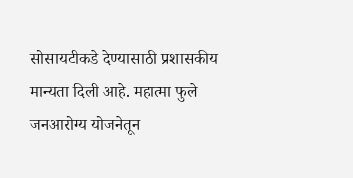सोसायटीकडे देण्यासाठी प्रशासकीय मान्यता दिली आहे. महात्मा फुले जनआरोग्य योजनेतून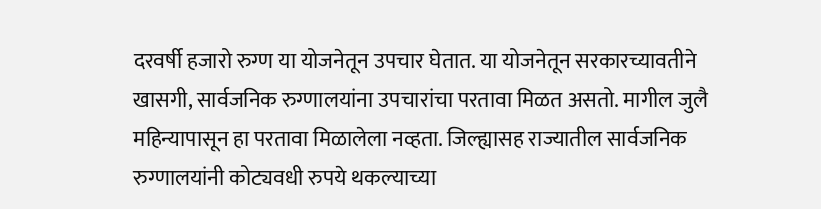दरवर्षी हजारो रुग्ण या योजनेतून उपचार घेतात. या योजनेतून सरकारच्यावतीने खासगी, सार्वजनिक रुग्णालयांना उपचारांचा परतावा मिळत असतो. मागील जुलै महिन्यापासून हा परतावा मिळालेला नव्हता. जिल्ह्यासह राज्यातील सार्वजनिक रुग्णालयांनी कोट्यवधी रुपये थकल्याच्या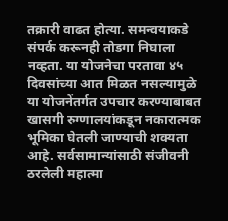तक्रारी वाढत होत्या. समन्वयाकडे संपर्क करूनही तोडगा निघाला नव्हता. या योजनेचा परतावा ४५ दिवसांच्या आत मिळत नसल्यामुळे या योजनेंतर्गत उपचार करण्याबाबत खासगी रुग्णालयांकडून नकारात्मक भूमिका घेतली जाण्याची शक्यता आहे. सर्वसामान्यांसाठी संजीवनी ठरलेली महात्मा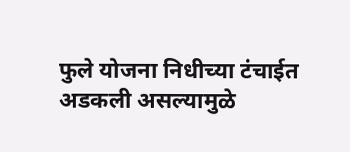फुले योजना निधीच्या टंचाईत अडकली असल्यामुळे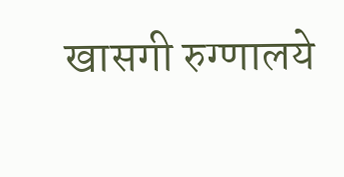खासगी रुग्णालये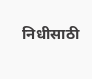निधीसाठी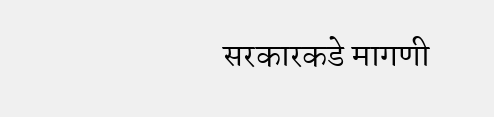सरकारकडे मागणी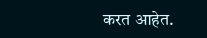करत आहेत.